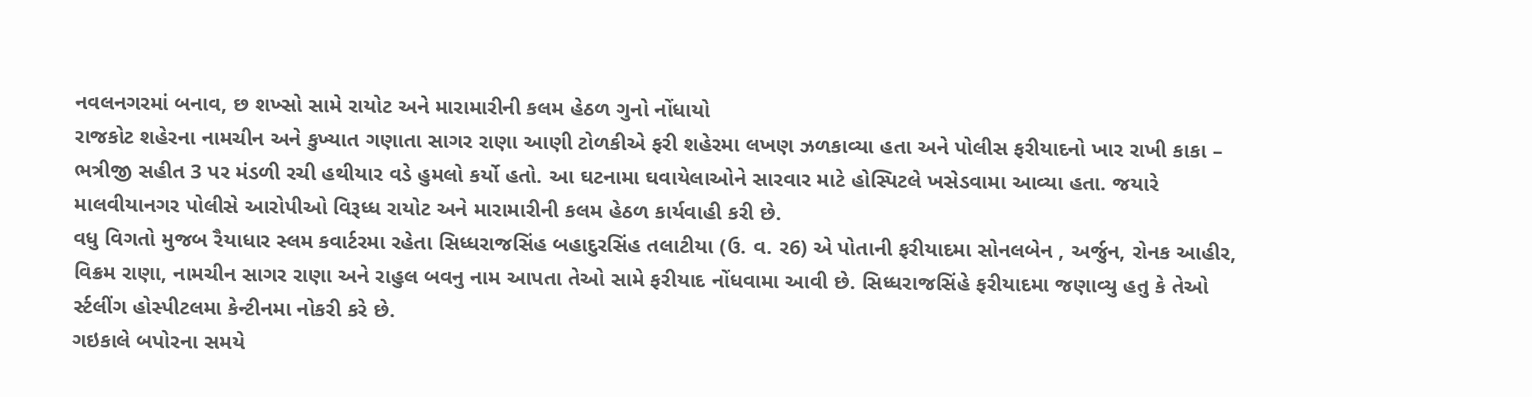નવલનગરમાં બનાવ, છ શખ્સો સામે રાયોટ અને મારામારીની કલમ હેઠળ ગુનો નોંધાયો
રાજકોટ શહેરના નામચીન અને કુખ્યાત ગણાતા સાગર રાણા આણી ટોળકીએ ફરી શહેરમા લખણ ઝળકાવ્યા હતા અને પોલીસ ફરીયાદનો ખાર રાખી કાકા – ભત્રીજી સહીત 3 પર મંડળી રચી હથીયાર વડે હુમલો કર્યો હતો. આ ઘટનામા ઘવાયેલાઓને સારવાર માટે હોસ્પિટલે ખસેડવામા આવ્યા હતા. જયારે માલવીયાનગર પોલીસે આરોપીઓ વિરૂધ્ધ રાયોટ અને મારામારીની કલમ હેઠળ કાર્યવાહી કરી છે.
વધુ વિગતો મુજબ રૈયાધાર સ્લમ કવાર્ટરમા રહેતા સિધ્ધરાજસિંહ બહાદુરસિંહ તલાટીયા (ઉ. વ. ર6) એ પોતાની ફરીયાદમા સોનલબેન , અર્જુન, રોનક આહીર, વિક્રમ રાણા, નામચીન સાગર રાણા અને રાહુલ બવનુ નામ આપતા તેઓ સામે ફરીયાદ નોંધવામા આવી છે. સિધ્ધરાજસિંહે ફરીયાદમા જણાવ્યુ હતુ કે તેઓ ર્સ્ટલીંગ હોસ્પીટલમા કેન્ટીનમા નોકરી કરે છે.
ગઇકાલે બપોરના સમયે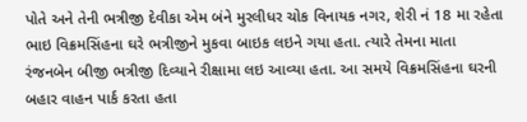પોતે અને તેની ભત્રીજી દેવીકા એમ બંને મુરલીધર ચોક વિનાયક નગર, શેરી નં 18 મા રહેતા ભાઇ વિક્રમસિંહના ઘરે ભત્રીજીને મુકવા બાઇક લઇને ગયા હતા. ત્યારે તેમના માતા રંજનબેન બીજી ભત્રીજી દિવ્યાને રીક્ષામા લઇ આવ્યા હતા. આ સમયે વિક્રમસિંહના ઘરની બહાર વાહન પાર્ક કરતા હતા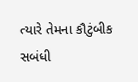ત્યારે તેમના કૌટુંબીક સબંધી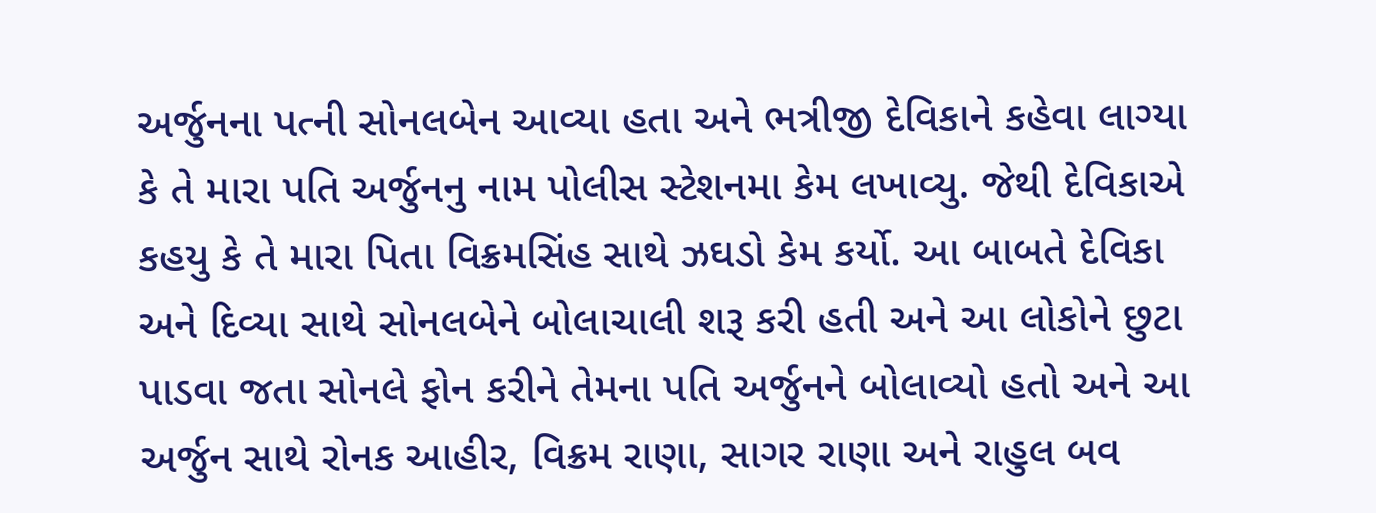અર્જુનના પત્ની સોનલબેન આવ્યા હતા અને ભત્રીજી દેવિકાને કહેવા લાગ્યા કે તે મારા પતિ અર્જુનનુ નામ પોલીસ સ્ટેશનમા કેમ લખાવ્યુ. જેથી દેવિકાએ કહયુ કે તે મારા પિતા વિક્રમસિંહ સાથે ઝઘડો કેમ કર્યો. આ બાબતે દેવિકા અને દિવ્યા સાથે સોનલબેને બોલાચાલી શરૂ કરી હતી અને આ લોકોને છુટા પાડવા જતા સોનલે ફોન કરીને તેમના પતિ અર્જુનને બોલાવ્યો હતો અને આ અર્જુન સાથે રોનક આહીર, વિક્રમ રાણા, સાગર રાણા અને રાહુલ બવ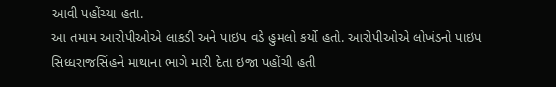આવી પહોંચ્યા હતા.
આ તમામ આરોપીઓએ લાકડી અને પાઇપ વડે હુમલો કર્યો હતો. આરોપીઓએ લોખંડનો પાઇપ સિધ્ધરાજસિંહને માથાના ભાગે મારી દેતા ઇજા પહોંચી હતી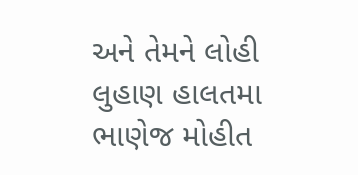અને તેમને લોહી લુહાણ હાલતમા ભાણેજ મોહીત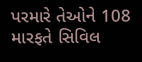પરમારે તેઓને 108 મારફતે સિવિલ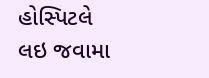હોસ્પિટલે લઇ જવામા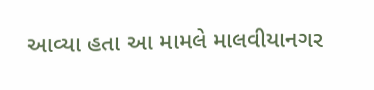આવ્યા હતા આ મામલે માલવીયાનગર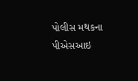પોલીસ મથકના પીએસઆઇ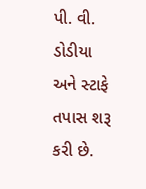પી. વી. ડોડીયા અને સ્ટાફે તપાસ શરૂ કરી છે.